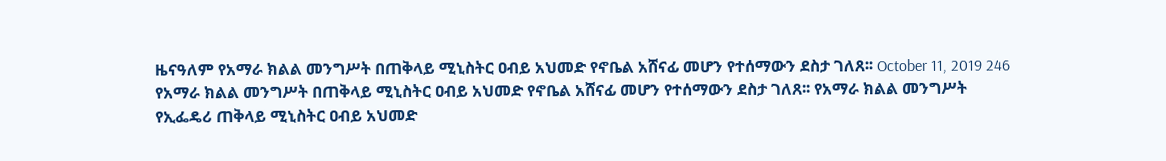ዜናዓለም የአማራ ክልል መንግሥት በጠቅላይ ሚኒስትር ዐብይ አህመድ የኖቤል አሸናፊ መሆን የተሰማውን ደስታ ገለጸ፡፡ October 11, 2019 246 የአማራ ክልል መንግሥት በጠቅላይ ሚኒስትር ዐብይ አህመድ የኖቤል አሸናፊ መሆን የተሰማውን ደስታ ገለጸ፡፡ የአማራ ክልል መንግሥት የኢፌዴሪ ጠቅላይ ሚኒስትር ዐብይ አህመድ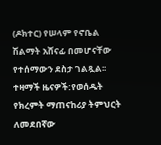(ዶክተር) የሠላም የኖቤል ሽልማት አሸናፊ በመሆናቸው የተሰማውን ደስታ ገልጿል፡፡ ተዛማች ዜናዎች:የወሰዱት የክረምት ማጠናከሪያ ትምህርት ለመደበኛው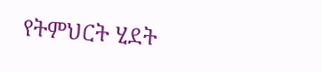የትምህርት ሂደት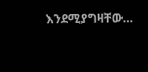እንደሚያግዛቸው…